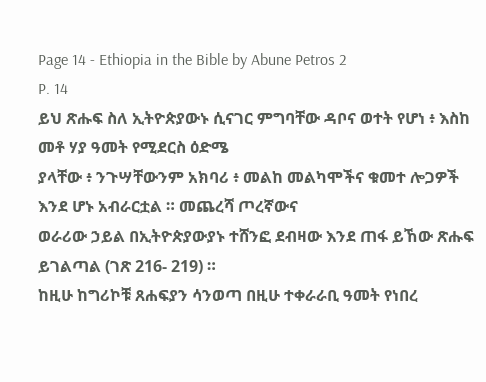Page 14 - Ethiopia in the Bible by Abune Petros 2
P. 14
ይህ ጽሑፍ ስለ ኢትዮጵያውኑ ሲናገር ምግባቸው ዳቦና ወተት የሆነ ፥ እስከ መቶ ሃያ ዓመት የሚደርስ ዕድሜ
ያላቸው ፥ ንጉሣቸውንም አክባሪ ፥ መልከ መልካሞችና ቁመተ ሎጋዎች እንደ ሆኑ አብራርቷል ። መጨረሻ ጦረኛውና
ወራሪው ኃይል በኢትዮጵያውያኑ ተሸንፎ ደብዛው እንደ ጠፋ ይኸው ጽሑፍ ይገልጣል (ገጽ 216- 219) ።
ከዚሁ ከግሪኮቹ ጸሐፍያን ሳንወጣ በዚሁ ተቀራራቢ ዓመት የነበረ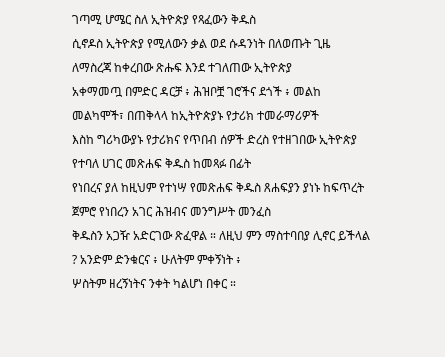ገጣሚ ሆሜር ስለ ኢትዮጵያ የጻፈውን ቅዱስ
ሲኖዶስ ኢትዮጵያ የሚለውን ቃል ወደ ሱዳንነት በለወጡት ጊዜ ለማስረጃ ከቀረበው ጽሑፍ እንደ ተገለጠው ኢትዮጵያ
አቀማመጧ በምድር ዳርቻ ፥ ሕዝቦቿ ገሮችና ደጎች ፥ መልከ መልካሞች፣ በጠቅላላ ከኢትዮጵያኑ የታሪክ ተመራማሪዎች
እስከ ግሪካውያኑ የታሪክና የጥበብ ሰዎች ድረስ የተዘገበው ኢትዮጵያ የተባለ ሀገር መጽሐፍ ቅዱስ ከመጻፉ በፊት
የነበረና ያለ ከዚህም የተነሣ የመጽሐፍ ቅዱስ ጸሐፍያን ያነኑ ከፍጥረት ጀምሮ የነበረን አገር ሕዝብና መንግሥት መንፈስ
ቅዱስን አጋዥ አድርገው ጽፈዋል ። ለዚህ ምን ማስተባበያ ሊኖር ይችላል ? አንድም ድንቁርና ፥ ሁለትም ምቀኝነት ፥
ሦስትም ዘረኝነትና ንቀት ካልሆነ በቀር ።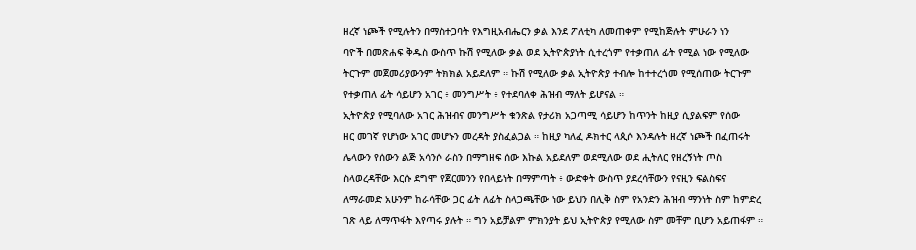ዘረኛ ነጮች የሚሉትን በማስተጋባት የእግዚአብሔርን ቃል እንደ ፖለቲካ ለመጠቀም የሚከጅሉት ምሁራን ነን
ባዮች በመጽሐፍ ቅዱስ ውስጥ ኩሽ የሚለው ቃል ወደ ኢትዮጵያነት ሲተረጎም የተቃጠለ ፊት የሚል ነው የሚለው
ትርጉም መጀመሪያውንም ትክክል አይደለም ። ኩሽ የሚለው ቃል ኢትዮጵያ ተብሎ ከተተረጎመ የሚሰጠው ትርጉም
የተቃጠለ ፊት ሳይሆን አገር ፥ መንግሥት ፥ የተደባለቀ ሕዝብ ማለት ይሆናል ።
ኢትዮጵያ የሚባለው አገር ሕዝብና መንግሥት ቁንጽል የታሪክ አጋጣሚ ሳይሆን ከጥንት ከዚያ ሲያልፍም የሰው
ዘር መገኛ የሆነው አገር መሆኑን መረዳት ያስፈልጋል ። ከዚያ ካለፈ ዶክተር ላጲሶ እንዳሉት ዘረኛ ነጮች በፈጠሩት
ሌላውን የሰውን ልጅ አሳንሶ ራስን በማግዘፍ ሰው እኩል አይደለም ወደሚለው ወደ ሒትለር የዘረኝነት ጦስ
ስላወረዳቸው እርሱ ደግሞ የጀርመንን የበላይነት በማምጣት ፥ ውድቀት ውስጥ ያደረሳቸውን የናዚን ፍልስፍና
ለማራመድ አሁንም ከራሳቸው ጋር ፊት ለፊት ስላጋጫቸው ነው ይህን በሊቅ ስም የአንድን ሕዝብ ማንነት ስም ከምድረ
ገጽ ላይ ለማጥፋት እየጣሩ ያሉት ። ግን አይቻልም ምክንያት ይህ ኢትዮጵያ የሚለው ስም መቸም ቢሆን አይጠፋም ።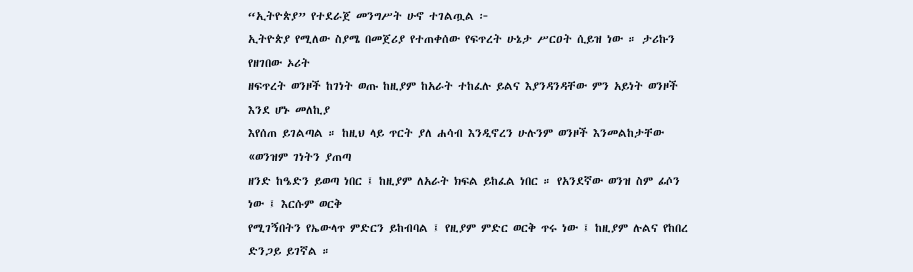“ኢትዮጵያ” የተደራጀ መንግሥት ሁኖ ተገልጧል ፦
ኢትዮጵያ የሚለው ስያሜ በመጀሪያ የተጠቀሰው የፍጥረት ሁኔታ ሥርዐት ሲይዝ ነው ። ታሪኩን የዘገበው ኦሪት
ዘፍጥረት ወንዞች ከገነት ወጡ ከዚያም ከአራት ተከፈሉ ይልና እያንዳንዳቸው ምን አይነት ወንዞች እንደ ሆኑ መለኪያ
እየሰጠ ይገልጣል ። ከዚህ ላይ ጥርት ያለ ሐሳብ እንዲኖረን ሁሉንም ወንዞች እንመልከታቸው «ወንዝም ገነትን ያጠጣ
ዘንድ ከዔድን ይወጣ ነበር ፤ ከዚያም ለአራት ክፍል ይከፈል ነበር ። የአንደኛው ወንዝ ስም ፊሶን ነው ፤ እርሱም ወርቅ
የሚገኝበትን የኤውላጥ ምድርን ይከብባል ፤ የዚያም ምድር ወርቅ ጥሩ ነው ፤ ከዚያም ሉልና የከበረ ድንጋይ ይገኛል ።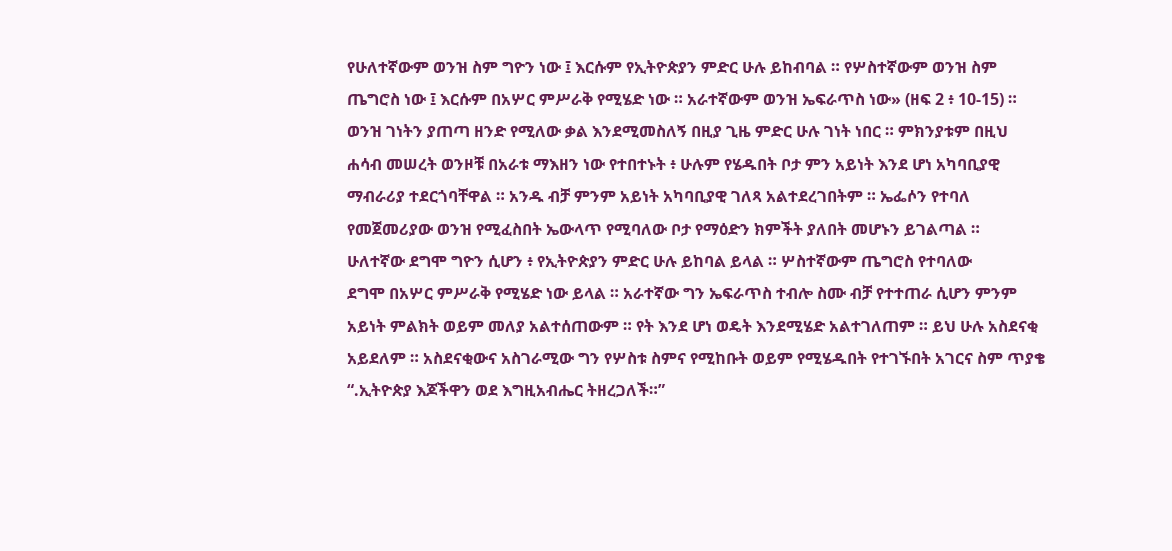የሁለተኛውም ወንዝ ስም ግዮን ነው ፤ እርሱም የኢትዮጵያን ምድር ሁሉ ይከብባል ። የሦስተኛውም ወንዝ ስም
ጤግሮስ ነው ፤ እርሱም በአሦር ምሥራቅ የሚሄድ ነው ። አራተኛውም ወንዝ ኤፍራጥስ ነው» (ዘፍ 2 ፥ 10-15) ።
ወንዝ ገነትን ያጠጣ ዘንድ የሚለው ቃል እንደሚመስለኝ በዚያ ጊዜ ምድር ሁሉ ገነት ነበር ። ምክንያቱም በዚህ
ሐሳብ መሠረት ወንዞቹ በአራቱ ማእዘን ነው የተበተኑት ፥ ሁሉም የሄዱበት ቦታ ምን አይነት እንደ ሆነ አካባቢያዊ
ማብራሪያ ተደርጎባቸዋል ። አንዱ ብቻ ምንም አይነት አካባቢያዊ ገለጻ አልተደረገበትም ። ኤፌሶን የተባለ
የመጀመሪያው ወንዝ የሚፈስበት ኤውላጥ የሚባለው ቦታ የማዕድን ክምችት ያለበት መሆኑን ይገልጣል ።
ሁለተኛው ደግሞ ግዮን ሲሆን ፥ የኢትዮጵያን ምድር ሁሉ ይከባል ይላል ። ሦስተኛውም ጤግሮስ የተባለው
ደግሞ በአሦር ምሥራቅ የሚሄድ ነው ይላል ። አራተኛው ግን ኤፍራጥስ ተብሎ ስሙ ብቻ የተተጠራ ሲሆን ምንም
አይነት ምልክት ወይም መለያ አልተሰጠውም ። የት እንደ ሆነ ወዴት እንደሚሄድ አልተገለጠም ። ይህ ሁሉ አስደናቂ
አይደለም ። አስደናቂውና አስገራሚው ግን የሦስቱ ስምና የሚከቡት ወይም የሚሄዱበት የተገኙበት አገርና ስም ጥያቄ
“.ኢትዮጵያ እጆችዋን ወደ እግዚአብሔር ትዘረጋለች።”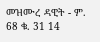መዝሙረ ዳዊት - ም. 68 ቁ. 31 14